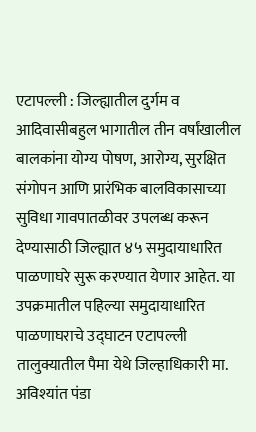एटापल्ली : जिल्ह्यातील दुर्गम व आदिवासीबहुल भागातील तीन वर्षांखालील बालकांना योग्य पोषण, आरोग्य, सुरक्षित संगोपन आणि प्रारंभिक बालविकासाच्या सुविधा गावपातळीवर उपलब्ध करून देण्यासाठी जिल्ह्यात ४५ समुदायाधारित पाळणाघरे सुरू करण्यात येणार आहेत. या उपक्रमातील पहिल्या समुदायाधारित पाळणाघराचे उद्घाटन एटापल्ली तालुक्यातील पैमा येथे जिल्हाधिकारी मा. अविश्यांत पंडा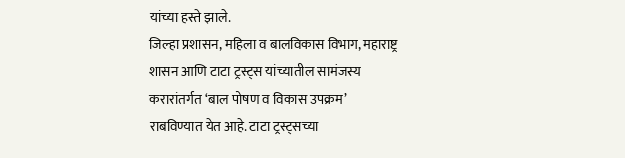यांच्या हस्ते झाले.
जिल्हा प्रशासन, महिला व बालविकास विभाग, महाराष्ट्र शासन आणि टाटा ट्रस्ट्स यांच्यातील सामंजस्य करारांतर्गत ‘बाल पोषण व विकास उपक्रम’ राबविण्यात येत आहे. टाटा ट्रस्ट्सच्या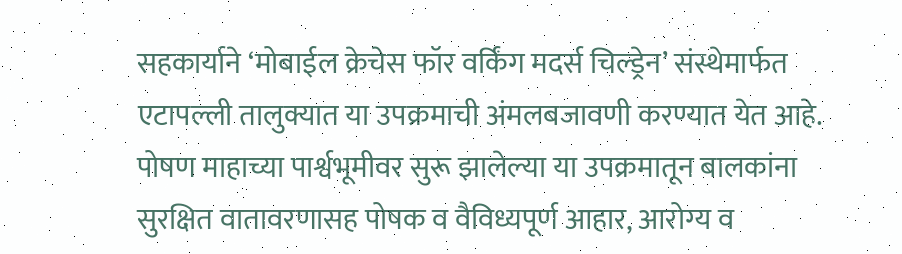सहकार्याने ‘मोबाईल क्रेचेस फॉर वर्किंग मदर्स चिल्ड्रेन’ संस्थेमार्फत एटापल्ली तालुक्यात या उपक्रमाची अंमलबजावणी करण्यात येत आहे.
पोषण माहाच्या पार्श्वभूमीवर सुरू झालेल्या या उपक्रमातून बालकांना सुरक्षित वातावरणासह पोषक व वैविध्यपूर्ण आहार, आरोग्य व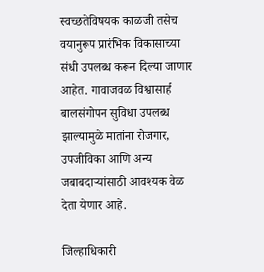स्वच्छतेविषयक काळजी तसेच वयानुरूप प्रारंभिक विकासाच्या संधी उपलब्ध करून दिल्या जाणार आहेत. गावाजवळ विश्वासार्ह बालसंगोपन सुविधा उपलब्ध झाल्यामुळे मातांना रोजगार, उपजीविका आणि अन्य जबाबदाऱ्यांसाठी आवश्यक वेळ देता येणार आहे.

जिल्हाधिकारी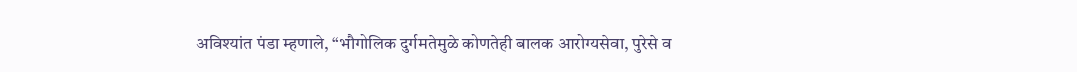अविश्यांत पंडा म्हणाले, “भौगोलिक दुर्गमतेमुळे कोणतेही बालक आरोग्यसेवा, पुरेसे व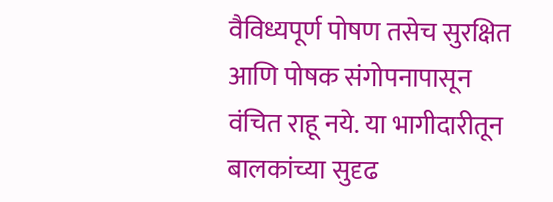वैविध्यपूर्ण पोषण तसेच सुरक्षित आणि पोषक संगोपनापासून वंचित राहू नये. या भागीदारीतून बालकांच्या सुदृढ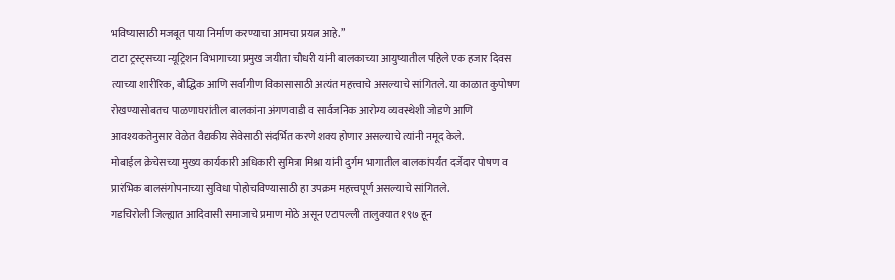भविष्यासाठी मजबूत पाया निर्माण करण्याचा आमचा प्रयत्न आहे.”
टाटा ट्रस्ट्सच्या न्यूट्रिशन विभागाच्या प्रमुख जयीता चौधरी यांनी बालकाच्या आयुष्यातील पहिले एक हजार दिवस त्याच्या शारीरिक, बौद्धिक आणि सर्वांगीण विकासासाठी अत्यंत महत्त्वाचे असल्याचे सांगितले. या काळात कुपोषण रोखण्यासोबतच पाळणाघरांतील बालकांना अंगणवाडी व सार्वजनिक आरोग्य व्यवस्थेशी जोडणे आणि आवश्यकतेनुसार वेळेत वैद्यकीय सेवेसाठी संदर्भित करणे शक्य होणार असल्याचे त्यांनी नमूद केले.
मोबाईल क्रेचेसच्या मुख्य कार्यकारी अधिकारी सुमित्रा मिश्रा यांनी दुर्गम भागातील बालकांपर्यंत दर्जेदार पोषण व प्रारंभिक बालसंगोपनाच्या सुविधा पोहोचविण्यासाठी हा उपक्रम महत्त्वपूर्ण असल्याचे सांगितले.
गडचिरोली जिल्ह्यात आदिवासी समाजाचे प्रमाण मोठे असून एटापल्ली तालुक्यात १९७ हून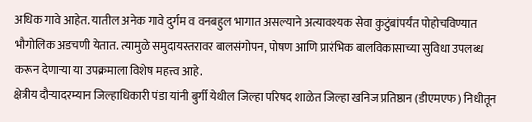अधिक गावे आहेत. यातील अनेक गावे दुर्गम व वनबहुल भागात असल्याने अत्यावश्यक सेवा कुटुंबांपर्यंत पोहोचविण्यात भौगोलिक अडचणी येतात. त्यामुळे समुदायस्तरावर बालसंगोपन, पोषण आणि प्रारंभिक बालविकासाच्या सुविधा उपलब्ध करून देणाऱ्या या उपक्रमाला विशेष महत्त्व आहे.
क्षेत्रीय दौऱ्यादरम्यान जिल्हाधिकारी पंडा यांनी बुर्गी येथील जिल्हा परिषद शाळेत जिल्हा खनिज प्रतिष्ठान (डीएमएफ) निधीतून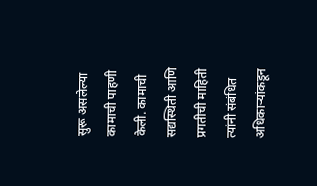सुरू असलेल्या कामाची पाहणी केली. कामाची सद्यस्थिती आणि प्रगतीची माहिती त्यांनी संबंधित अधिकाऱ्यांकडून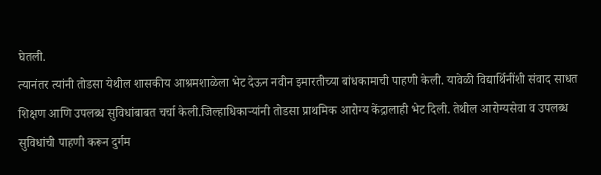घेतली.
त्यानंतर त्यांनी तोडसा येथील शासकीय आश्रमशाळेला भेट देऊन नवीन इमारतीच्या बांधकामाची पाहणी केली. यावेळी विद्यार्थिनींशी संवाद साधत शिक्षण आणि उपलब्ध सुविधांबाबत चर्चा केली.जिल्हाधिकाऱ्यांनी तोडसा प्राथमिक आरोग्य केंद्रालाही भेट दिली. तेथील आरोग्यसेवा व उपलब्ध सुविधांची पाहणी करून दुर्गम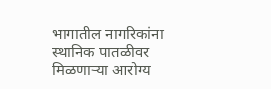भागातील नागरिकांना स्थानिक पातळीवर मिळणाऱ्या आरोग्य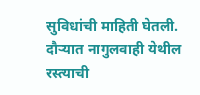सुविधांची माहिती घेतली.
दौऱ्यात नागुलवाही येथील रस्त्याची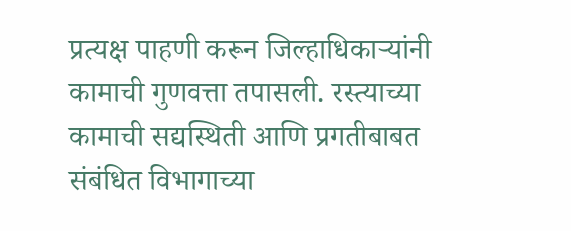प्रत्यक्ष पाहणी करून जिल्हाधिकाऱ्यांनी कामाची गुणवत्ता तपासली. रस्त्याच्या कामाची सद्यस्थिती आणि प्रगतीबाबत संबंधित विभागाच्या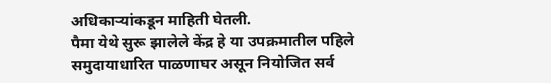अधिकाऱ्यांकडून माहिती घेतली.
पैमा येथे सुरू झालेले केंद्र हे या उपक्रमातील पहिले समुदायाधारित पाळणाघर असून नियोजित सर्व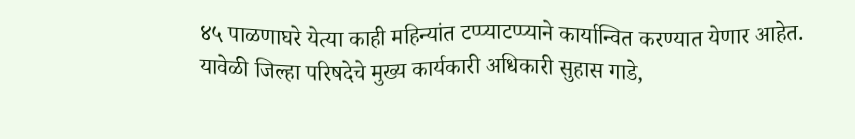४५ पाळणाघरे येत्या काही महिन्यांत टप्प्याटप्प्याने कार्यान्वित करण्यात येणार आहेत.
यावेळी जिल्हा परिषदेचे मुख्य कार्यकारी अधिकारी सुहास गाडे,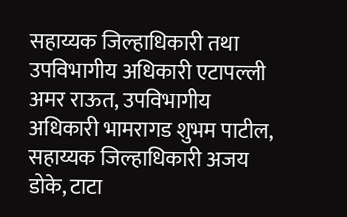सहाय्यक जिल्हाधिकारी तथा उपविभागीय अधिकारी एटापल्ली अमर राऊत, उपविभागीय अधिकारी भामरागड शुभम पाटील, सहाय्यक जिल्हाधिकारी अजय डोके, टाटा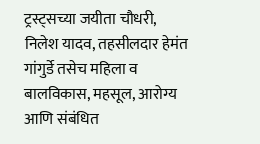ट्रस्ट्सच्या जयीता चौधरी, निलेश यादव, तहसीलदार हेमंत गांगुर्डे तसेच महिला व बालविकास, महसूल, आरोग्य आणि संबंधित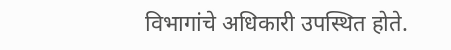विभागांचे अधिकारी उपस्थित होते.